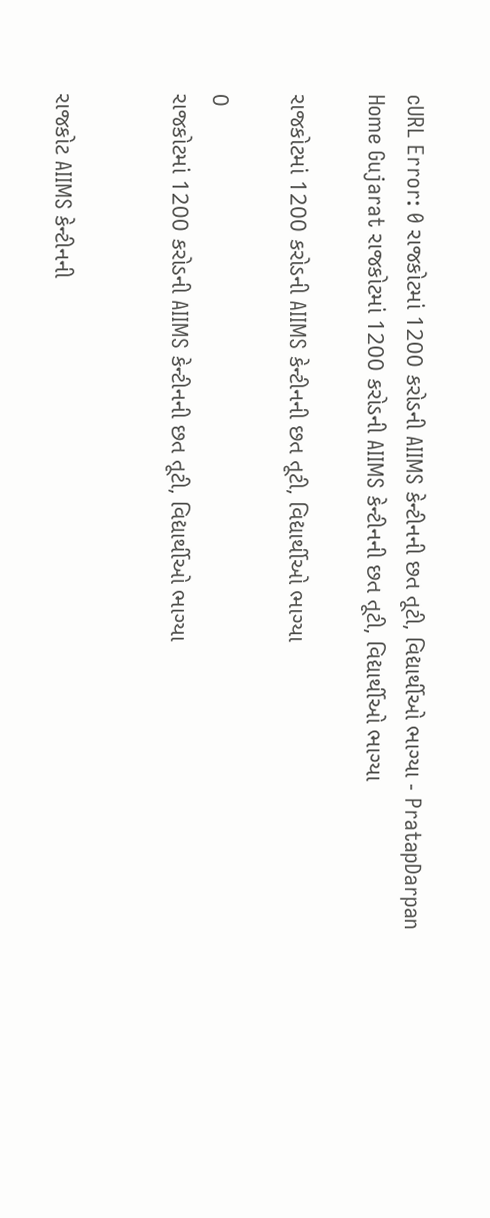cURL Error: 0 રાજકોટમાં 1200 કરોડની AIIMS કેન્ટીનની છત તૂટી, વિદ્યાર્થીઓ ભાગ્યા - PratapDarpan
Home Gujarat રાજકોટમાં 1200 કરોડની AIIMS કેન્ટીનની છત તૂટી, વિદ્યાર્થીઓ ભાગ્યા

રાજકોટમાં 1200 કરોડની AIIMS કેન્ટીનની છત તૂટી, વિદ્યાર્થીઓ ભાગ્યા

0
રાજકોટમાં 1200 કરોડની AIIMS કેન્ટીનની છત તૂટી, વિદ્યાર્થીઓ ભાગ્યા


રાજકોટ AIIMS કેન્ટીનની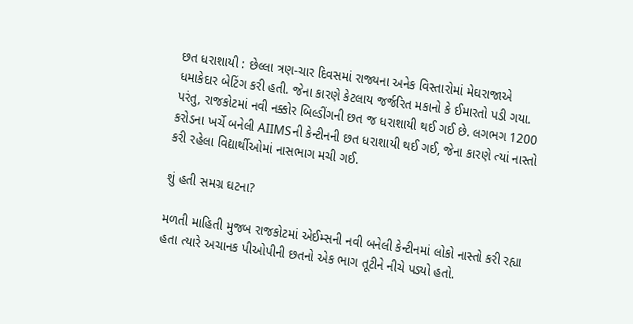છત ધરાશાયી : છેલ્લા ત્રણ-ચાર દિવસમાં રાજ્યના અનેક વિસ્તારોમાં મેઘરાજાએ ધમાકેદાર બેટિંગ કરી હતી. જેના કારણે કેટલાય જર્જરિત મકાનો કે ઈમારતો પડી ગયા. પરંતુ, રાજકોટમાં નવી નક્કોર બિલ્ડીંગની છત જ ધરાશાયી થઈ ગઈ છે. લગભગ 1200 કરોડના ખર્ચે બનેલી AIIMSની કેન્ટીનની છત ધરાશાયી થઈ ગઈ, જેના કારણે ત્યાં નાસ્તો કરી રહેલા વિદ્યાર્થીઓમાં નાસભાગ મચી ગઈ.

શું હતી સમગ્ર ઘટના?

મળતી માહિતી મુજબ રાજકોટમાં એઈમ્સની નવી બનેલી કેન્ટીનમાં લોકો નાસ્તો કરી રહ્યા હતા ત્યારે અચાનક પીઓપીની છતનો એક ભાગ તૂટીને નીચે પડ્યો હતો.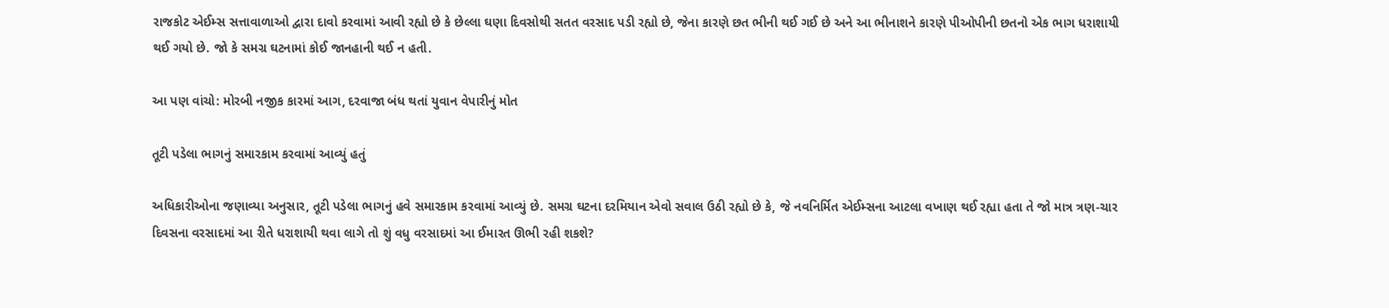રાજકોટ એઈમ્સ સત્તાવાળાઓ દ્વારા દાવો કરવામાં આવી રહ્યો છે કે છેલ્લા ઘણા દિવસોથી સતત વરસાદ પડી રહ્યો છે, જેના કારણે છત ભીની થઈ ગઈ છે અને આ ભીનાશને કારણે પીઓપીની છતનો એક ભાગ ધરાશાયી થઈ ગયો છે. જો કે સમગ્ર ઘટનામાં કોઈ જાનહાની થઈ ન હતી.

આ પણ વાંચો: મોરબી નજીક કારમાં આગ, દરવાજા બંધ થતાં યુવાન વેપારીનું મોત

તૂટી પડેલા ભાગનું સમારકામ કરવામાં આવ્યું હતું

અધિકારીઓના જણાવ્યા અનુસાર, તૂટી પડેલા ભાગનું હવે સમારકામ કરવામાં આવ્યું છે. સમગ્ર ઘટના દરમિયાન એવો સવાલ ઉઠી રહ્યો છે કે, જે નવનિર્મિત એઈમ્સના આટલા વખાણ થઈ રહ્યા હતા તે જો માત્ર ત્રણ-ચાર દિવસના વરસાદમાં આ રીતે ધરાશાયી થવા લાગે તો શું વધુ વરસાદમાં આ ઈમારત ઊભી રહી શકશે?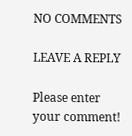NO COMMENTS

LEAVE A REPLY

Please enter your comment!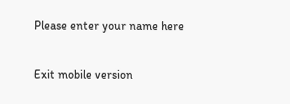Please enter your name here

Exit mobile version